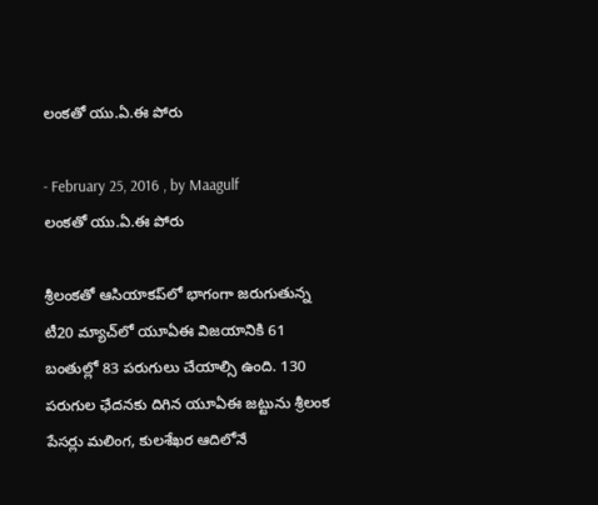లంకతో యు.ఏ.ఈ పోరు

- February 25, 2016 , by Maagulf
లంకతో యు.ఏ.ఈ పోరు

శ్రీలంకతో ఆసియాకప్‌లో భాగంగా జరుగుతున్న టీ20 మ్యాచ్‌లో యూఏఈ విజయానికి 61 బంతుల్లో 83 పరుగులు చేయాల్సి ఉంది. 130 పరుగుల ఛేదనకు దిగిన యూఏఈ జట్టును శ్రీలంక పేసర్లు మలింగ, కులశేఖర ఆదిలోనే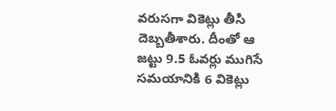వరుసగా వికెట్లు తీసి దెబ్బతీశారు. దీంతో ఆ జట్టు 9.5 ఓవర్లు ముగిసే సమయానికి 6 వికెట్లు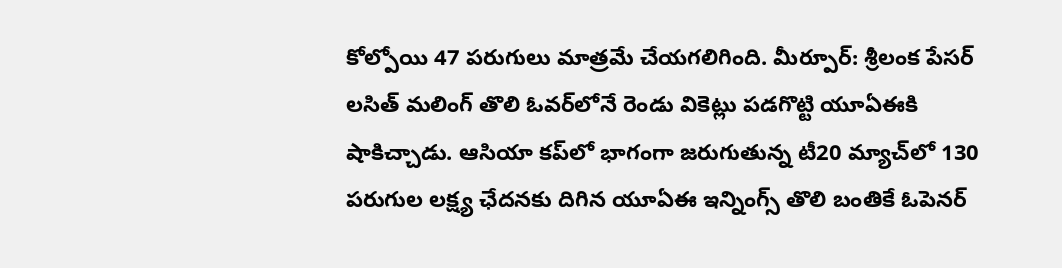కోల్పోయి 47 పరుగులు మాత్రమే చేయగలిగింది. మీర్పూర్‌: శ్రీలంక పేసర్‌ లసిత్‌ మలింగ్‌ తొలి ఓవర్‌లోనే రెండు వికెట్లు పడగొట్టి యూఏఈకి షాకిచ్చాడు. ఆసియా కప్‌లో భాగంగా జరుగుతున్న టీ20 మ్యాచ్‌లో 130 పరుగుల లక్ష్య ఛేదనకు దిగిన యూఏఈ ఇన్నింగ్స్‌ తొలి బంతికే ఓపెనర్‌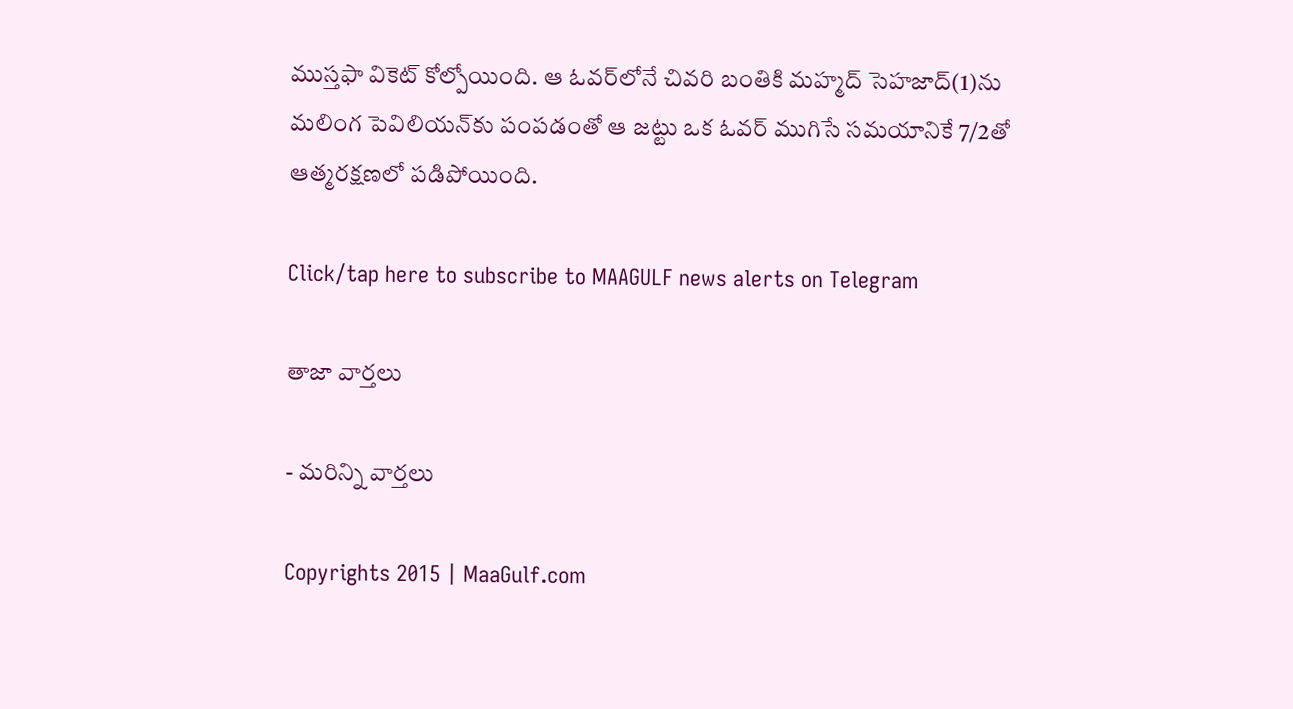ముస్తఫా వికెట్‌ కోల్పోయింది. ఆ ఓవర్‌లోనే చివరి బంతికి మహ్మద్‌ సెహజాద్‌(1)ను మలింగ పెవిలియన్‌కు పంపడంతో ఆ జట్టు ఒక ఓవర్‌ ముగిసే సమయానికే 7/2తో ఆత్మరక్షణలో పడిపోయింది.

Click/tap here to subscribe to MAAGULF news alerts on Telegram

తాజా వార్తలు

- మరిన్ని వార్తలు

Copyrights 2015 | MaaGulf.com